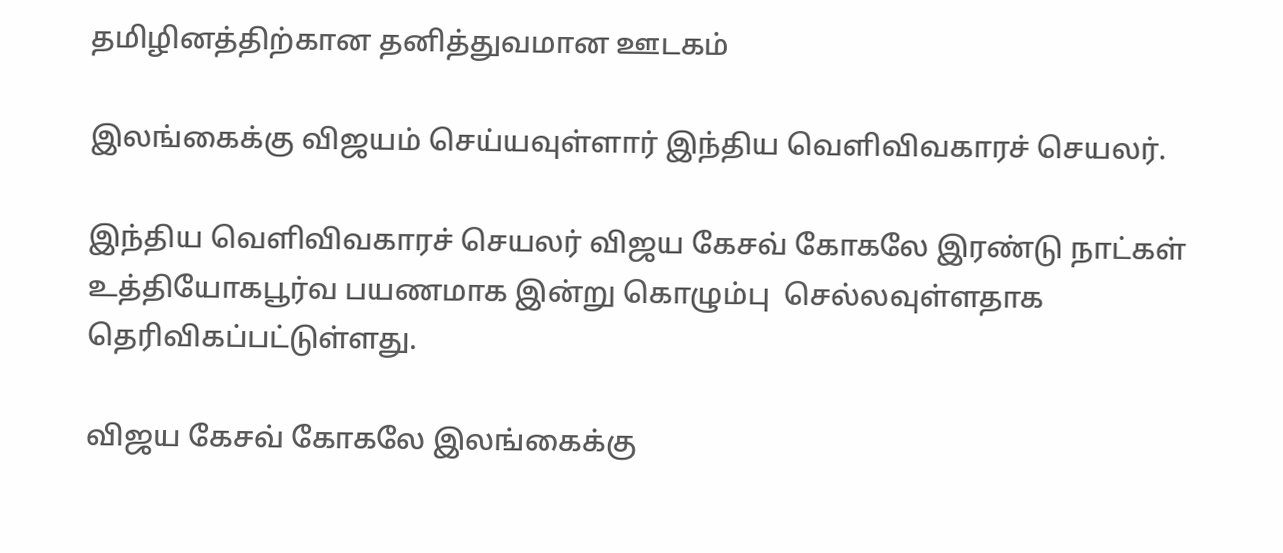தமிழினத்திற்கான தனித்துவமான ஊடகம்

இலங்கைக்கு விஜயம் செய்யவுள்ளார் இந்திய வெளிவிவகாரச் செயலர்.

இந்திய வெளிவிவகாரச் செயலர் விஜய கேசவ் கோகலே இரண்டு நாட்கள் உத்தியோகபூர்வ பயணமாக இன்று கொழும்பு  செல்லவுள்ளதாக தெரிவிகப்பட்டுள்ளது.

விஜய கேசவ் கோகலே இலங்கைக்கு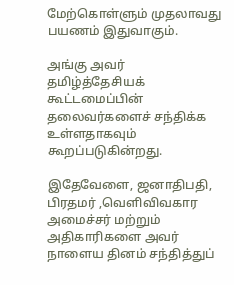மேற்கொள்ளும் முதலாவது பயணம் இதுவாகும்.

அங்கு அவர்     தமிழ்த்தேசியக் கூட்டமைப்பின் தலைவர்களைச் சந்திக்க உள்ளதாகவும் கூறப்படுகின்றது.

இதேவேளை, ஜனாதிபதி, பிரதமர் ,வெளிவிவகார அமைச்சர் மற்றும் அதிகாரிகளை அவர் நாளைய தினம் சந்தித்துப்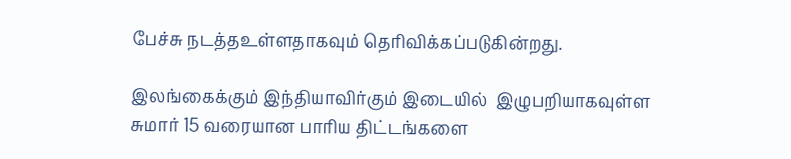பேச்சு நடத்தஉள்ளதாகவும் தெரிவிக்கப்படுகின்றது.

இலங்கைக்கும் இந்தியாவிர்கும் இடையில்  இழுபறியாகவுள்ள சுமார் 15 வரையான பாரிய திட்டங்களை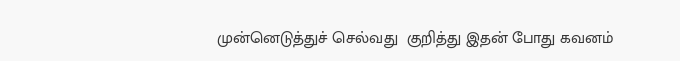முன்னெடுத்துச் செல்வது  குறித்து இதன் போது கவனம்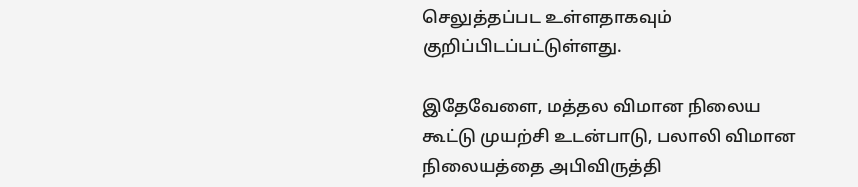செலுத்தப்பட உள்ளதாகவும்  குறிப்பிடப்பட்டுள்ளது.

இதேவேளை, மத்தல விமான நிலைய கூட்டு முயற்சி உடன்பாடு, பலாலி விமான நிலையத்தை அபிவிருத்தி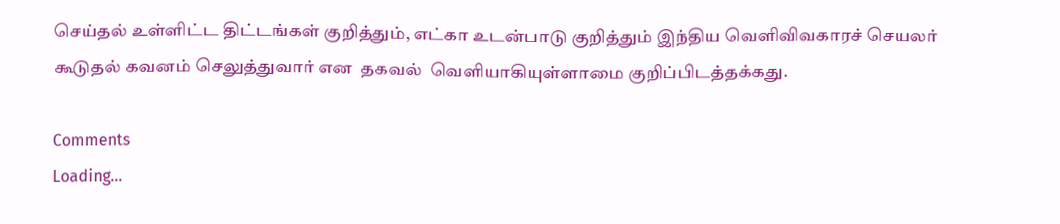செய்தல் உள்ளிட்ட திட்டங்கள் குறித்தும், எட்கா உடன்பாடு குறித்தும் இந்திய வெளிவிவகாரச் செயலர்  கூடுதல் கவனம் செலுத்துவார் என  தகவல்  வெளியாகியுள்ளாமை குறிப்பிடத்தக்கது.

Comments
Loading...